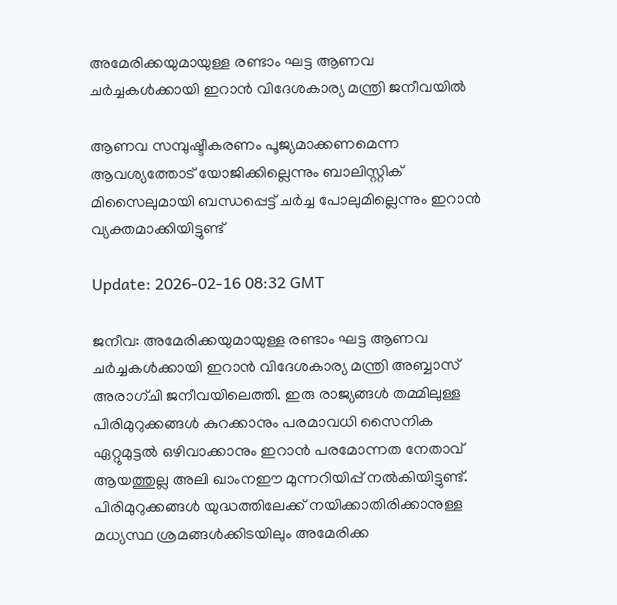അമേരിക്കയുമായുള്ള രണ്ടാം ഘട്ട ആണവ ചർച്ചകൾക്കായി ഇറാൻ വിദേശകാര്യ മന്ത്രി ജനീവയിൽ

ആണവ സമ്പുഷ്ടീകരണം പൂജ്യമാക്കണമെന്ന ആവശ്യത്തോട് യോജിക്കില്ലെന്നും ബാലിസ്റ്റിക് മിസൈലുമായി ബന്ധപ്പെട്ട് ചർച്ച പോലുമില്ലെന്നും ഇറാൻ വ്യക്തമാക്കിയിട്ടുണ്ട്

Update: 2026-02-16 08:32 GMT

ജനീവ: അമേരിക്കയുമായുള്ള രണ്ടാം ഘട്ട ആണവ ചർച്ചകൾക്കായി ഇറാൻ വിദേശകാര്യ മന്ത്രി അബ്ബാസ് അരാഗ്ചി ജനീവയിലെത്തി. ഇരു രാജ്യങ്ങൾ തമ്മിലുള്ള പിരിമുറുക്കങ്ങൾ കുറക്കാനും പരമാവധി സൈനിക ഏറ്റുമുട്ടൽ ഒഴിവാക്കാനും ഇറാൻ പരമോന്നത നേതാവ് ആയത്തുല്ല അലി ഖാംനഈ മുന്നറിയിപ്പ് നൽകിയിട്ടുണ്ട്. പിരിമുറുക്കങ്ങൾ യുദ്ധത്തിലേക്ക് നയിക്കാതിരിക്കാനുള്ള മധ്യസ്ഥ ശ്രമങ്ങൾക്കിടയിലും അമേരിക്ക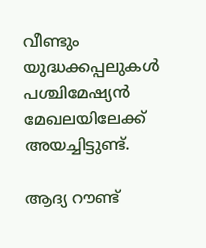വീണ്ടും യുദ്ധക്കപ്പലുകൾ പശ്ചിമേഷ്യൻ മേഖലയിലേക്ക് അയച്ചിട്ടുണ്ട്.

ആദ്യ റൗണ്ട്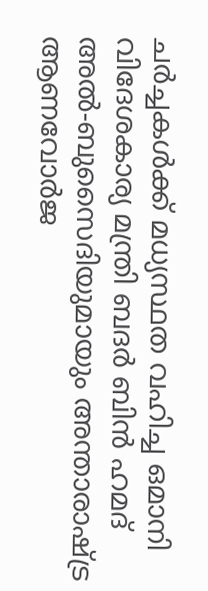ചർച്ചകൾക്ക് മധ്യസ്ഥത വഹിച്ച ഒമാനി വിദേശകാര്യ മന്ത്രി ബദർ ബിൻ ഹമദ് അൽ-ബുസൈദിയുമായും അന്താരാഷ്ട്ര ആണവോർജ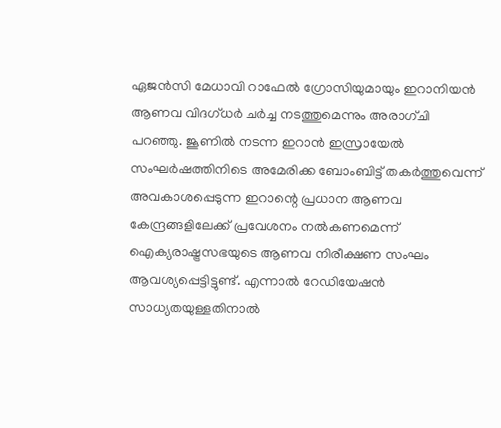ഏജൻസി മേധാവി റാഫേൽ ഗ്രോസിയുമായും ഇറാനിയൻ ആണവ വിദഗ്ധർ ചർച്ച നടത്തുമെന്നും അരാഗ്ചി പറഞ്ഞു. ജൂണിൽ നടന്ന ഇറാൻ ഇസ്രായേൽ സംഘർഷത്തിനിടെ അമേരിക്ക ബോംബിട്ട് തകർത്തുവെന്ന് അവകാശപ്പെടുന്ന ഇറാന്റെ പ്രധാന ആണവ കേന്ദ്രങ്ങളിലേക്ക് പ്രവേശനം നൽകണമെന്ന് ഐക്യരാഷ്ട്രസഭയുടെ ആണവ നിരീക്ഷണ സംഘം ആവശ്യപ്പെട്ടിട്ടുണ്ട്. എന്നാൽ റേഡിയേഷന്‍ സാധ്യതയുള്ളതിനാൽ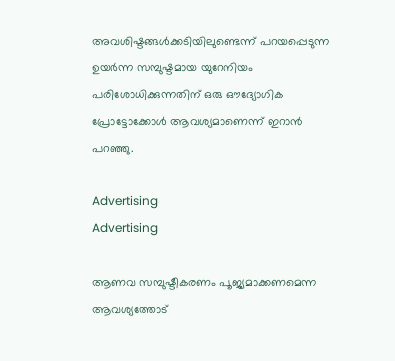അവശിഷ്ടങ്ങൾക്കടിയിലുണ്ടെന്ന് പറയപ്പെടുന്ന ഉയർന്ന സമ്പുഷ്ടമായ യുറേനിയം പരിശോധിക്കുന്നതിന് ഒരു ഔദ്യോഗിക പ്രോട്ടോക്കോൾ ആവശ്യമാണെന്ന് ഇറാൻ പറഞ്ഞു.

Advertising
Advertising

ആണവ സമ്പുഷ്ടീകരണം പൂജ്യമാക്കണമെന്ന ആവശ്യത്തോട്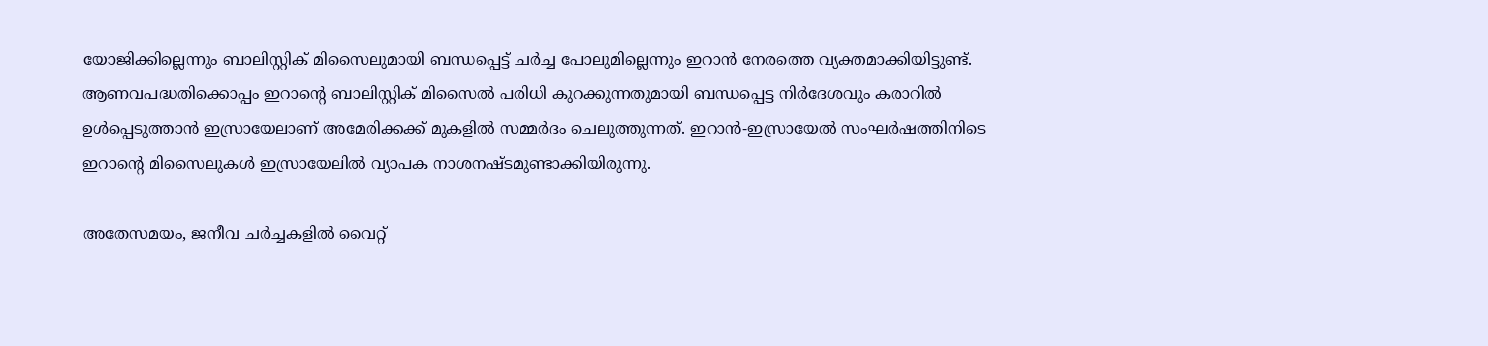യോജിക്കില്ലെന്നും ബാലിസ്റ്റിക് മിസൈലുമായി ബന്ധപ്പെട്ട് ചർച്ച പോലുമില്ലെന്നും ഇറാൻ നേരത്തെ വ്യക്തമാക്കിയിട്ടുണ്ട്. ആണവപദ്ധതിക്കൊപ്പം ഇറാന്റെ ബാലിസ്റ്റിക് മിസൈൽ പരിധി കുറക്കുന്നതുമായി ബന്ധപ്പെട്ട നിർദേശവും കരാറിൽ ഉൾപ്പെടുത്താൻ ഇസ്രായേലാണ് അമേരിക്കക്ക് മുകളിൽ സമ്മർദം ചെലുത്തുന്നത്. ഇറാൻ-ഇസ്രായേൽ സംഘർഷത്തിനിടെ ഇറാന്റെ മിസൈലുകൾ ഇസ്രായേലിൽ വ്യാപക നാശനഷ്ടമുണ്ടാക്കിയിരുന്നു.

അതേസമയം, ജനീവ ചർച്ചകളിൽ വൈറ്റ്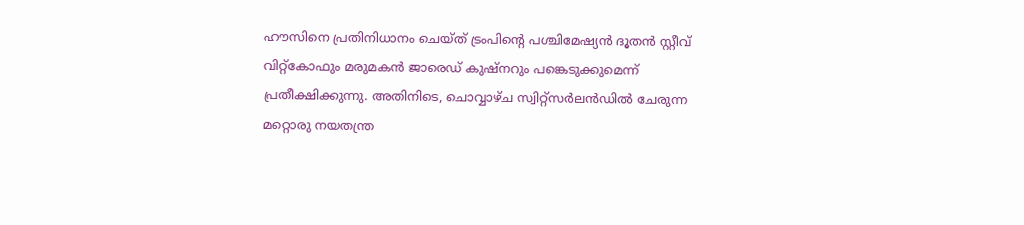ഹൗസിനെ പ്രതിനിധാനം ചെയ്ത് ട്രംപിന്റെ പശ്ചിമേഷ്യൻ ദൂതൻ സ്റ്റീവ് വിറ്റ്കോഫും മരുമകൻ ജാരെഡ് കുഷ്‌നറും പങ്കെടുക്കുമെന്ന് പ്രതീക്ഷിക്കുന്നു. അതിനിടെ, ചൊവ്വാഴ്ച സ്വിറ്റ്സർലൻഡിൽ ചേരുന്ന മറ്റൊരു നയതന്ത്ര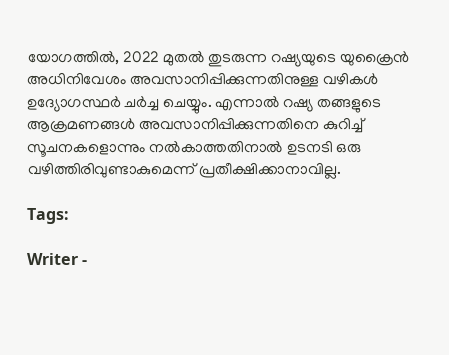യോഗത്തിൽ, 2022 മുതൽ തുടരുന്ന റഷ്യയുടെ യുക്രൈൻ അധിനിവേശം അവസാനിപ്പിക്കുന്നതിനുള്ള വഴികൾ ഉദ്യോഗസ്ഥർ ചർച്ച ചെയ്യും. എന്നാൽ റഷ്യ തങ്ങളുടെ ആക്രമണങ്ങൾ അവസാനിപ്പിക്കുന്നതിനെ കുറിച്ച് സൂചനകളൊന്നും നൽകാത്തതിനാൽ ഉടനടി ഒരു വഴിത്തിരിവുണ്ടാകുമെന്ന് പ്രതീക്ഷിക്കാനാവില്ല.

Tags:

Writer -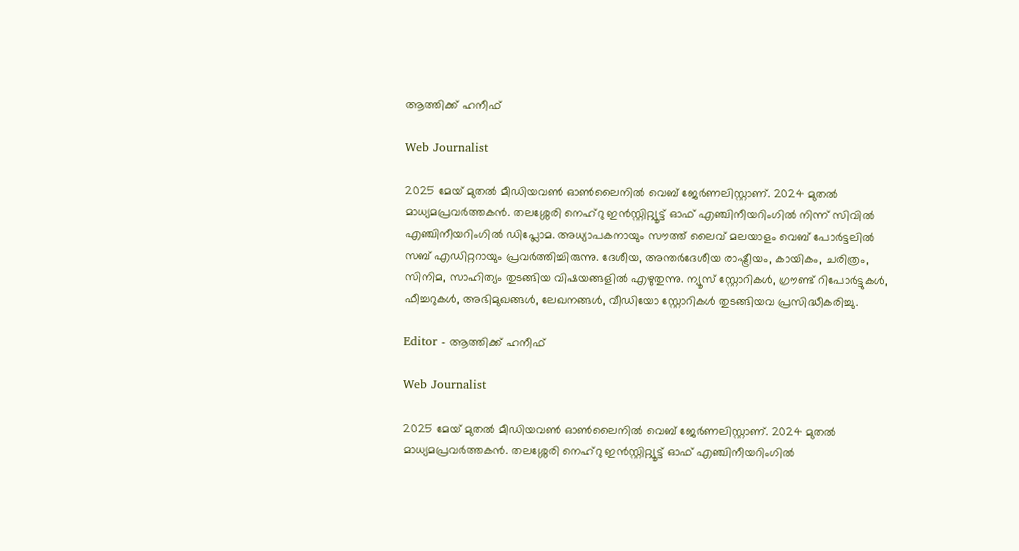ആത്തിക്ക് ഹനീഫ്

Web Journalist

2025 മേയ് മുതൽ മീഡിയവൺ ഓൺലൈനിൽ വെബ് ജേർണലിസ്റ്റാണ്. 2024 മുതൽ മാധ്യമപ്രവർത്തകൻ. തലശ്ശേരി നെഹ്‌റു ഇൻസ്റ്റിറ്റ്യൂട്ട് ഓഫ് എഞ്ചിനീയറിംഗിൽ നിന്ന് സിവിൽ എഞ്ചിനീയറിംഗിൽ ഡിപ്ലോമ. അധ്യാപകനായും സൗത്ത് ലൈവ് മലയാളം വെബ് പോർട്ടലിൽ സബ് എഡിറ്ററായും പ്രവർത്തിച്ചിരുന്നു. ദേശീയ, അന്തർദേശീയ രാഷ്ട്രീയം, കായികം, ചരിത്രം, സിനിമ, സാഹിത്യം തുടങ്ങിയ വിഷയങ്ങളിൽ എഴുതുന്നു. ന്യൂസ് സ്റ്റോറികൾ, ഗ്രൗണ്ട് റിപോർട്ടുകൾ, ഫീച്ചറുകൾ, അഭിമുഖങ്ങൾ, ലേഖനങ്ങൾ, വീഡിയോ സ്റ്റോറികൾ തുടങ്ങിയവ പ്രസിദ്ധീകരിച്ചു.

Editor - ആത്തിക്ക് ഹനീഫ്

Web Journalist

2025 മേയ് മുതൽ മീഡിയവൺ ഓൺലൈനിൽ വെബ് ജേർണലിസ്റ്റാണ്. 2024 മുതൽ മാധ്യമപ്രവർത്തകൻ. തലശ്ശേരി നെഹ്‌റു ഇൻസ്റ്റിറ്റ്യൂട്ട് ഓഫ് എഞ്ചിനീയറിംഗിൽ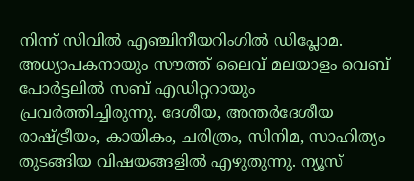നിന്ന് സിവിൽ എഞ്ചിനീയറിംഗിൽ ഡിപ്ലോമ. അധ്യാപകനായും സൗത്ത് ലൈവ് മലയാളം വെബ് പോർട്ടലിൽ സബ് എഡിറ്ററായും പ്രവർത്തിച്ചിരുന്നു. ദേശീയ, അന്തർദേശീയ രാഷ്ട്രീയം, കായികം, ചരിത്രം, സിനിമ, സാഹിത്യം തുടങ്ങിയ വിഷയങ്ങളിൽ എഴുതുന്നു. ന്യൂസ്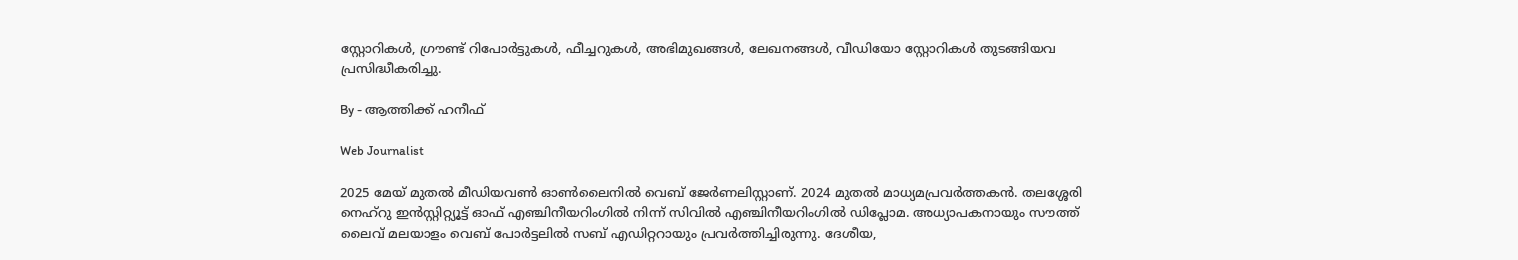സ്റ്റോറികൾ, ഗ്രൗണ്ട് റിപോർട്ടുകൾ, ഫീച്ചറുകൾ, അഭിമുഖങ്ങൾ, ലേഖനങ്ങൾ, വീഡിയോ സ്റ്റോറികൾ തുടങ്ങിയവ പ്രസിദ്ധീകരിച്ചു.

By - ആത്തിക്ക് ഹനീഫ്

Web Journalist

2025 മേയ് മുതൽ മീഡിയവൺ ഓൺലൈനിൽ വെബ് ജേർണലിസ്റ്റാണ്. 2024 മുതൽ മാധ്യമപ്രവർത്തകൻ. തലശ്ശേരി നെഹ്‌റു ഇൻസ്റ്റിറ്റ്യൂട്ട് ഓഫ് എഞ്ചിനീയറിംഗിൽ നിന്ന് സിവിൽ എഞ്ചിനീയറിംഗിൽ ഡിപ്ലോമ. അധ്യാപകനായും സൗത്ത് ലൈവ് മലയാളം വെബ് പോർട്ടലിൽ സബ് എഡിറ്ററായും പ്രവർത്തിച്ചിരുന്നു. ദേശീയ,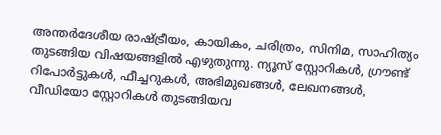അന്തർദേശീയ രാഷ്ട്രീയം, കായികം, ചരിത്രം, സിനിമ, സാഹിത്യം തുടങ്ങിയ വിഷയങ്ങളിൽ എഴുതുന്നു. ന്യൂസ് സ്റ്റോറികൾ, ഗ്രൗണ്ട് റിപോർട്ടുകൾ, ഫീച്ചറുകൾ, അഭിമുഖങ്ങൾ, ലേഖനങ്ങൾ, വീഡിയോ സ്റ്റോറികൾ തുടങ്ങിയവ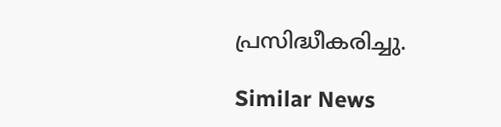പ്രസിദ്ധീകരിച്ചു.

Similar News